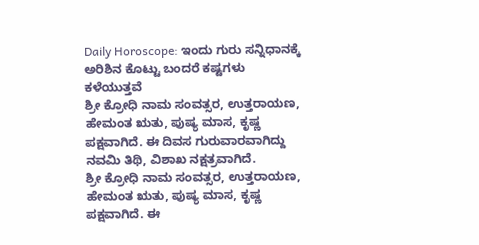Daily Horoscope: ಇಂದು ಗುರು ಸನ್ನಿಧಾನಕ್ಕೆ ಅರಿಶಿನ ಕೊಟ್ಟು ಬಂದರೆ ಕಷ್ಟಗಳು ಕಳೆಯುತ್ತವೆ
ಶ್ರೀ ಕ್ರೋಧಿ ನಾಮ ಸಂವತ್ಸರ, ಉತ್ತರಾಯಣ, ಹೇಮಂತ ಋತು, ಪುಷ್ಯ ಮಾಸ, ಕೃಷ್ಣ ಪಕ್ಷವಾಗಿದೆ. ಈ ದಿವಸ ಗುರುವಾರವಾಗಿದ್ದು ನವಮಿ ತಿಥಿ, ವಿಶಾಖ ನಕ್ಷತ್ರವಾಗಿದೆ.
ಶ್ರೀ ಕ್ರೋಧಿ ನಾಮ ಸಂವತ್ಸರ, ಉತ್ತರಾಯಣ, ಹೇಮಂತ ಋತು, ಪುಷ್ಯ ಮಾಸ, ಕೃಷ್ಣ ಪಕ್ಷವಾಗಿದೆ. ಈ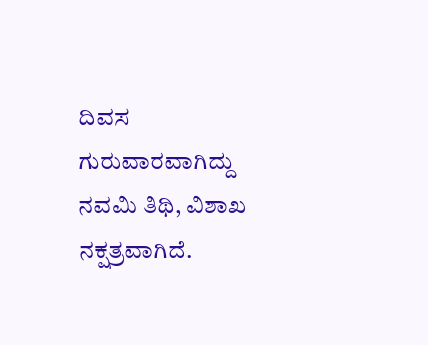ದಿವಸ ಗುರುವಾರವಾಗಿದ್ದು ನವಮಿ ತಿಥಿ, ವಿಶಾಖ ನಕ್ಷತ್ರವಾಗಿದೆ.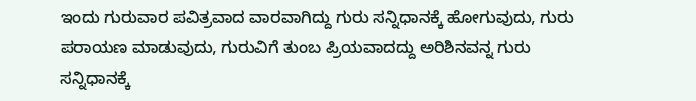ಇಂದು ಗುರುವಾರ ಪವಿತ್ರವಾದ ವಾರವಾಗಿದ್ದು ಗುರು ಸನ್ನಿಧಾನಕ್ಕೆ ಹೋಗುವುದು, ಗುರು ಪರಾಯಣ ಮಾಡುವುದು, ಗುರುವಿಗೆ ತುಂಬ ಪ್ರಿಯವಾದದ್ದು ಅರಿಶಿನವನ್ನ ಗುರು ಸನ್ನಿಧಾನಕ್ಕೆ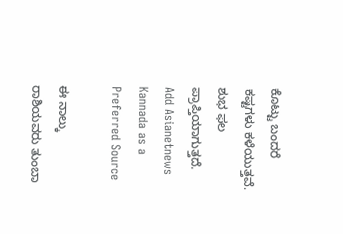ಕೊಟ್ಟು ಬಂದರೆ ಕಷ್ಟಗಳು ಕಳೆಯುತ್ತವೆ. ಶುಭ ಫಲ ಪ್ರಾಪ್ತಿಯಾಗುತ್ತದೆ.
Add Asianetnews Kannada as a Preferred Source

ಈ ನಾಲ್ಕು ರಾಶಿಯವರು ತುಂಬಾ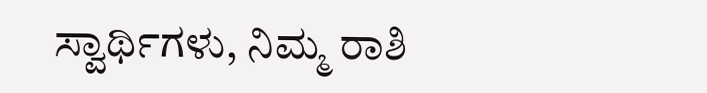ಸ್ವಾರ್ಥಿಗಳು, ನಿಮ್ಮ ರಾಶಿ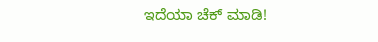ಇದೆಯಾ ಚೆಕ್ ಮಾಡಿ!